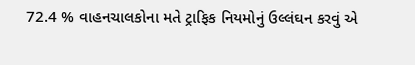72.4 % વાહનચાલકોના મતે ટ્રાફિક નિયમોનું ઉલ્લંઘન કરવું એ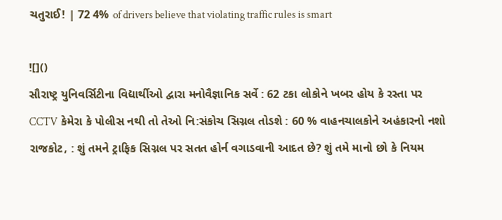ચતુરાઈ! | 72 4% of drivers believe that violating traffic rules is smart

![]()
સૌરાષ્ટ્ર યુનિવર્સિટીના વિદ્યાર્થીઓ દ્વારા મનોવૈજ્ઞાનિક સર્વે : 62 ટકા લોકોને ખબર હોય કે રસ્તા પર CCTV કેમેરા કે પોલીસ નથી તો તેઓ નિ:સંકોચ સિગ્નલ તોડશે : 60 % વાહનચાલકોને અહંકારનો નશો
રાજકોટ, : શું તમને ટ્રાફિક સિગ્નલ પર સતત હોર્ન વગાડવાની આદત છે? શું તમે માનો છો કે નિયમ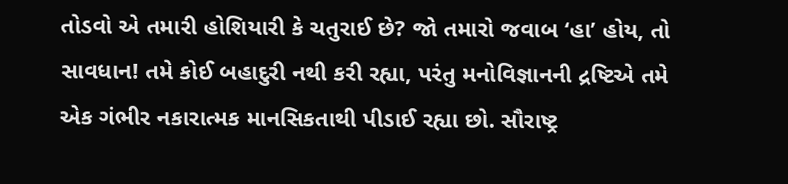તોડવો એ તમારી હોશિયારી કે ચતુરાઈ છે? જો તમારો જવાબ ‘હા’ હોય, તો સાવધાન! તમે કોઈ બહાદુરી નથી કરી રહ્યા, પરંતુ મનોવિજ્ઞાનની દ્રષ્ટિએ તમે એક ગંભીર નકારાત્મક માનસિકતાથી પીડાઈ રહ્યા છો. સૌરાષ્ટ્ર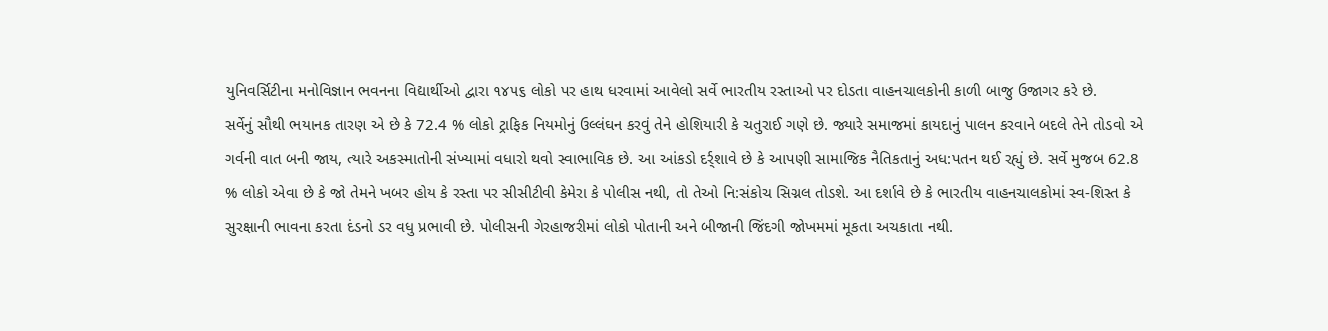યુનિવર્સિટીના મનોવિજ્ઞાન ભવનના વિદ્યાર્થીઓ દ્વારા ૧૪૫૬ લોકો પર હાથ ધરવામાં આવેલો સર્વે ભારતીય રસ્તાઓ પર દોડતા વાહનચાલકોની કાળી બાજુ ઉજાગર કરે છે.
સર્વેનું સૌથી ભયાનક તારણ એ છે કે 72.4 % લોકો ટ્રાફિક નિયમોનું ઉલ્લંઘન કરવું તેને હોશિયારી કે ચતુરાઈ ગણે છે. જ્યારે સમાજમાં કાયદાનું પાલન કરવાને બદલે તેને તોડવો એ ગર્વની વાત બની જાય, ત્યારે અકસ્માતોની સંખ્યામાં વધારો થવો સ્વાભાવિક છે. આ આંકડો દર્ર્શાવે છે કે આપણી સામાજિક નૈતિકતાનું અધ:પતન થઈ રહ્યું છે. સર્વે મુજબ 62.8 % લોકો એવા છે કે જો તેમને ખબર હોય કે રસ્તા પર સીસીટીવી કેમેરા કે પોલીસ નથી, તો તેઓ નિ:સંકોચ સિગ્નલ તોડશે. આ દર્શાવે છે કે ભારતીય વાહનચાલકોમાં સ્વ-શિસ્ત કે સુરક્ષાની ભાવના કરતા દંડનો ડર વધુ પ્રભાવી છે. પોલીસની ગેરહાજરીમાં લોકો પોતાની અને બીજાની જિંદગી જોખમમાં મૂકતા અચકાતા નથી.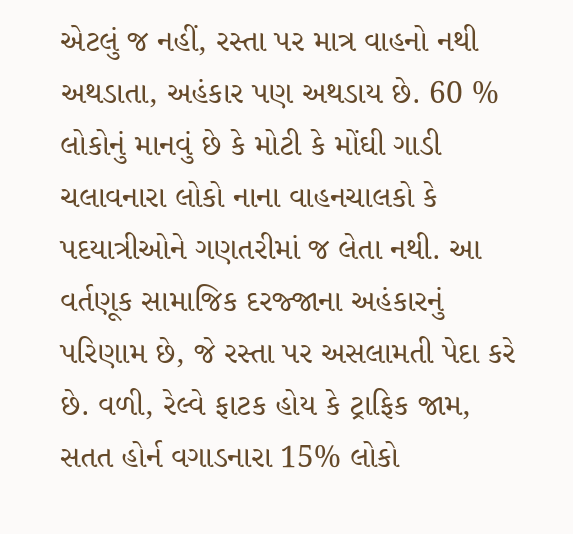એટલું જ નહીં, રસ્તા પર માત્ર વાહનો નથી અથડાતા, અહંકાર પણ અથડાય છે. 60 % લોકોનું માનવું છે કે મોટી કે મોંઘી ગાડી ચલાવનારા લોકો નાના વાહનચાલકો કે પદયાત્રીઓને ગણતરીમાં જ લેતા નથી. આ વર્તણૂક સામાજિક દરજ્જાના અહંકારનું પરિણામ છે, જે રસ્તા પર અસલામતી પેદા કરે છે. વળી, રેલ્વે ફાટક હોય કે ટ્રાફિક જામ, સતત હોર્ન વગાડનારા 15% લોકો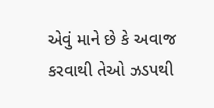એવું માને છે કે અવાજ કરવાથી તેઓ ઝડપથી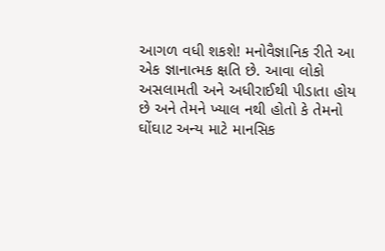આગળ વધી શકશે! મનોવૈજ્ઞાનિક રીતે આ એક જ્ઞાનાત્મક ક્ષતિ છે. આવા લોકો અસલામતી અને અધીરાઈથી પીડાતા હોય છે અને તેમને ખ્યાલ નથી હોતો કે તેમનો ઘોંઘાટ અન્ય માટે માનસિક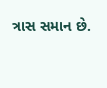ત્રાસ સમાન છે.